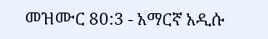መዝሙር 80:3 - አማርኛ አዲሱ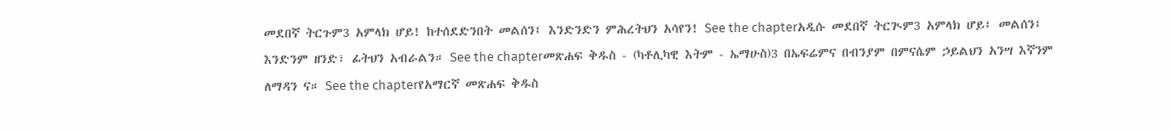መደበኛ ትርጉም3 አምላክ ሆይ! ከተሰደድንበት መልሰን፤ እንድንድን ምሕረትህን አሳየን! See the chapterአዲሱ መደበኛ ትርጒም3 አምላክ ሆይ፤ መልሰን፤ እንድንም ዘንድ፣ ፊትህን አብራልን። See the chapterመጽሐፍ ቅዱስ - (ካቶሊካዊ እትም - ኤማሁስ)3 በኤፍሬምና በብንያም በምናሴም ኃይልህን አንሣ እኛንም ለማዳን ና። See the chapterየአማርኛ መጽሐፍ ቅዱስ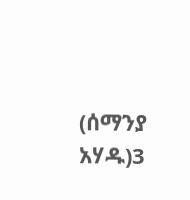(ሰማንያ አሃዱ)3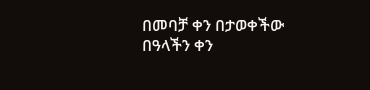በመባቻ ቀን በታወቀችው በዓላችን ቀን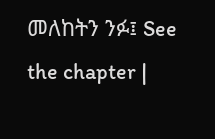መለከትን ንፉ፤ See the chapter |